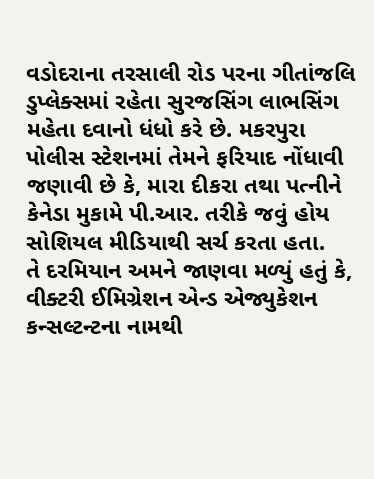વડોદરાના તરસાલી રોડ પરના ગીતાંજલિ ડુપ્લેક્સમાં રહેતા સુરજસિંગ લાભસિંગ મહેતા દવાનો ધંધો કરે છે. મકરપુરા પોલીસ સ્ટેશનમાં તેમને ફરિયાદ નોંધાવી જણાવી છે કે, મારા દીકરા તથા પત્નીને કેનેડા મુકામે પી.આર. તરીકે જવું હોય સોશિયલ મીડિયાથી સર્ચ કરતા હતા.
તે દરમિયાન અમને જાણવા મળ્યું હતું કે, વીક્ટરી ઈમિગ્રેશન એન્ડ એજ્યુકેશન કન્સલ્ટન્ટના નામથી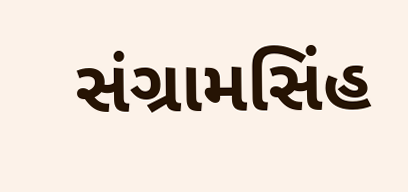સંગ્રામસિંહ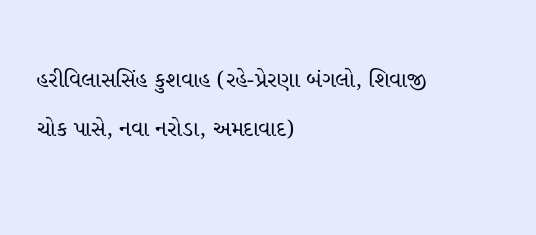હરીવિલાસસિંહ કુશવાહ (રહે-પ્રેરણા બંગલો, શિવાજી ચોક પાસે, નવા નરોડા, અમદાવાદ)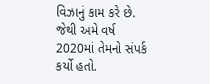વિઝાનું કામ કરે છે. જેથી અમે વર્ષ 2020માં તેમનો સંપર્ક કર્યો હતો.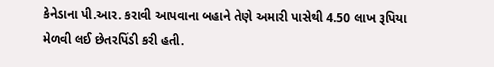કેનેડાના પી.આર. કરાવી આપવાના બહાને તેણે અમારી પાસેથી 4.50 લાખ રૂપિયા મેળવી લઈ છેતરપિંડી કરી હતી.